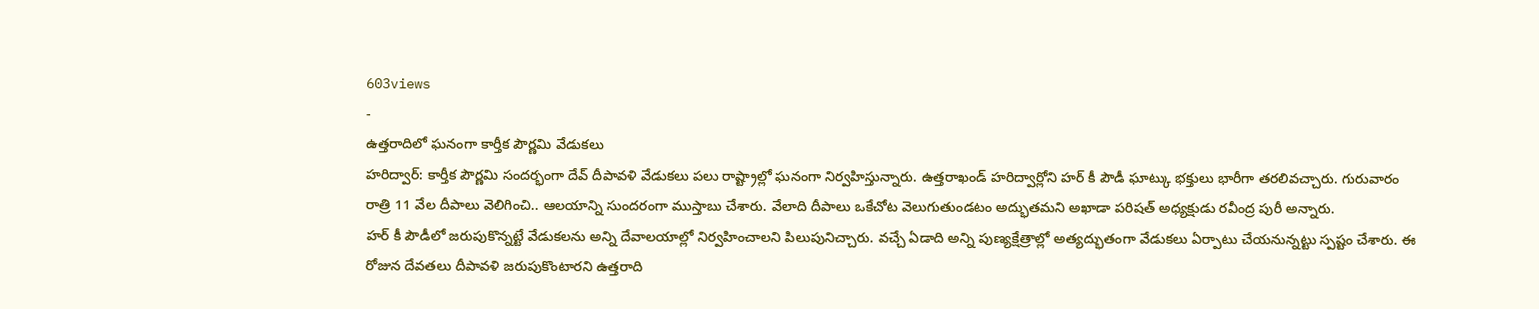603views
-
ఉత్తరాదిలో ఘనంగా కార్తీక పౌర్ణమి వేడుకలు
హరిద్వార్: కార్తీక పౌర్ణమి సందర్భంగా దేవ్ దీపావళి వేడుకలు పలు రాష్ట్రాల్లో ఘనంగా నిర్వహిస్తున్నారు. ఉత్తరాఖండ్ హరిద్వార్లోని హర్ కీ పౌడీ ఘాట్కు భక్తులు భారీగా తరలివచ్చారు. గురువారం రాత్రి 11 వేల దీపాలు వెలిగించి.. ఆలయాన్ని సుందరంగా ముస్తాబు చేశారు. వేలాది దీపాలు ఒకేచోట వెలుగుతుండటం అద్భుతమని అఖాడా పరిషత్ అధ్యక్షుడు రవీంద్ర పురీ అన్నారు.
హర్ కీ పౌడీలో జరుపుకొన్నట్టే వేడుకలను అన్ని దేవాలయాల్లో నిర్వహించాలని పిలుపునిచ్చారు. వచ్చే ఏడాది అన్ని పుణ్యక్షేత్రాల్లో అత్యద్భుతంగా వేడుకలు ఏర్పాటు చేయనున్నట్టు స్పష్టం చేశారు. ఈ రోజున దేవతలు దీపావళి జరుపుకొంటారని ఉత్తరాది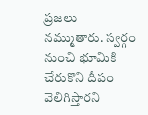ప్రజలు నమ్ముతారు. స్వర్గం నుంచి భూమికి చేరుకొని దీపం వెలిగిస్తారని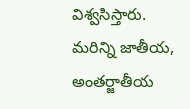విశ్వసిస్తారు.
మరిన్ని జాతీయ, అంతర్జాతీయ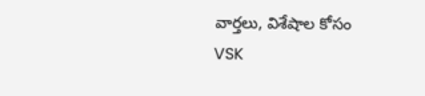వార్తలు, విశేషాల కోసం VSK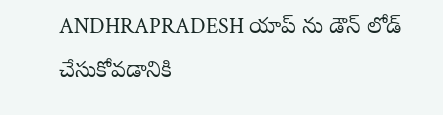ANDHRAPRADESH యాప్ ను డౌన్ లోడ్ చేసుకోవడానికి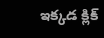ఇక్కడ క్లిక్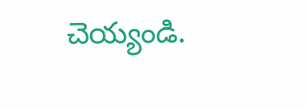చెయ్యండి.